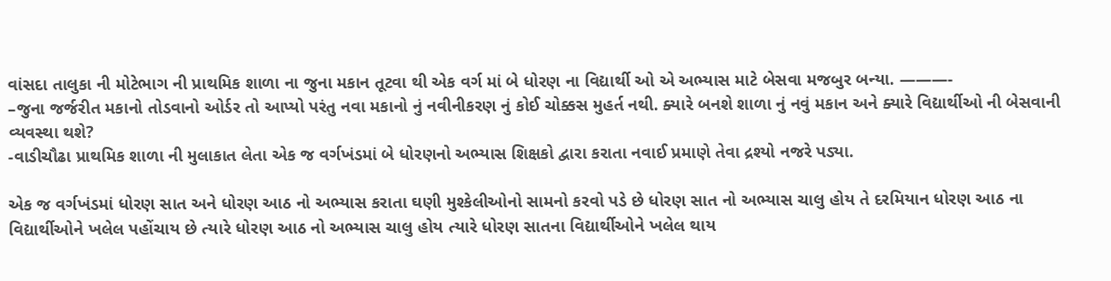વાંસદા તાલુકા ની મોટેભાગ ની પ્રાથમિક શાળા ના જુના મકાન તૂટવા થી એક વર્ગ માં બે ધોરણ ના વિદ્યાર્થી ઓ એ અભ્યાસ માટે બેસવા મજબુર બન્યા. ———-
–જુના જર્જરીત મકાનો તોડવાનો ઓર્ડર તો આપ્યો પરંતુ નવા મકાનો નું નવીનીકરણ નું કોઈ ચોક્કસ મુહર્ત નથી. ક્યારે બનશે શાળા નું નવું મકાન અને ક્યારે વિદ્યાર્થીઓ ની બેસવાની વ્યવસ્થા થશે?
-વાડીચૌઢા પ્રાથમિક શાળા ની મુલાકાત લેતા એક જ વર્ગખંડમાં બે ધોરણનો અભ્યાસ શિક્ષકો દ્વારા કરાતા નવાઈ પ્રમાણે તેવા દ્રશ્યો નજરે પડ્યા.

એક જ વર્ગખંડમાં ધોરણ સાત અને ધોરણ આઠ નો અભ્યાસ કરાતા ઘણી મુશ્કેલીઓનો સામનો કરવો પડે છે ધોરણ સાત નો અભ્યાસ ચાલુ હોય તે દરમિયાન ધોરણ આઠ ના વિદ્યાર્થીઓને ખલેલ પહોંચાય છે ત્યારે ધોરણ આઠ નો અભ્યાસ ચાલુ હોય ત્યારે ધોરણ સાતના વિદ્યાર્થીઓને ખલેલ થાય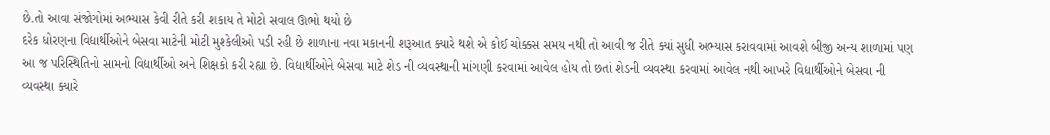છે.તો આવા સંજોગોમાં અભ્યાસ કેવી રીતે કરી શકાય તે મોટો સવાલ ઊભો થયો છે
દરેક ધોરણના વિદ્યાર્થીઓને બેસવા માટેની મોટી મુશ્કેલીઓ પડી રહી છે શાળાના નવા મકાનની શરૂઆત ક્યારે થશે એ કોઈ ચોક્કસ સમય નથી તો આવી જ રીતે ક્યાં સુધી અભ્યાસ કરાવવામાં આવશે બીજી અન્ય શાળામાં પણ આ જ પરિસ્થિતિનો સામનો વિદ્યાર્થીઓ અને શિક્ષકો કરી રહ્યા છે. વિદ્યાર્થીઓને બેસવા માટે શેડ ની વ્યવસ્થાની માંગણી કરવામાં આવેલ હોય તો છતાં શેડની વ્યવસ્થા કરવામાં આવેલ નથી આખરે વિદ્યાર્થીઓને બેસવા ની વ્યવસ્થા ક્યારે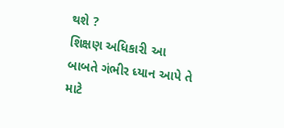થશે ?
શિક્ષણ અધિકારી આ બાબતે ગંભીર ધ્યાન આપે તે માટે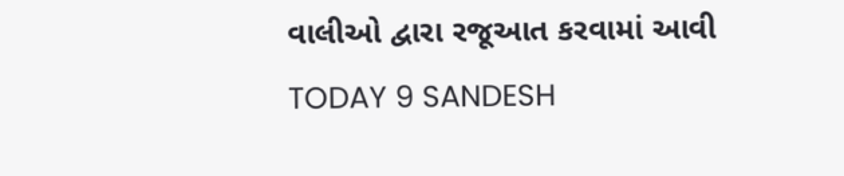વાલીઓ દ્વારા રજૂઆત કરવામાં આવી
TODAY 9 SANDESH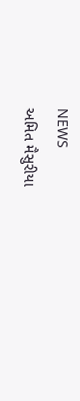NEWS
અમિત મૈસુરીયા